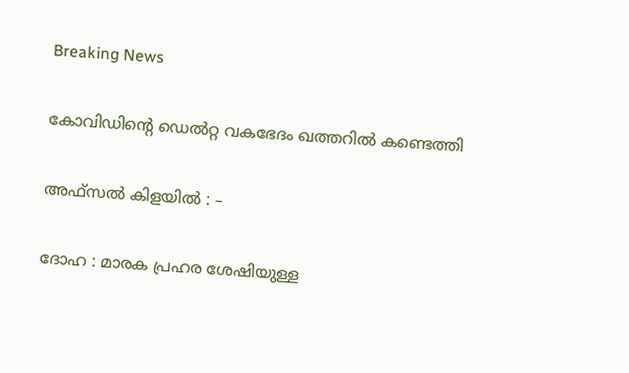Breaking News

കോവിഡിന്റെ ഡെല്‍റ്റ വകഭേദം ഖത്തറില്‍ കണ്ടെത്തി

അഫ്‌സല്‍ കിളയില്‍ : –

ദോഹ : മാരക പ്രഹര ശേഷിയുള്ള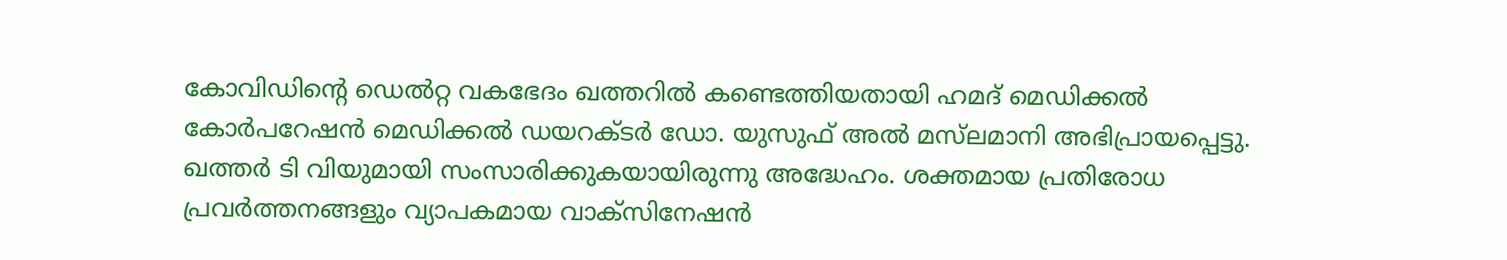കോവിഡിന്റെ ഡെല്‍റ്റ വകഭേദം ഖത്തറില്‍ കണ്ടെത്തിയതായി ഹമദ് മെഡിക്കല്‍ കോര്‍പറേഷന്‍ മെഡിക്കല്‍ ഡയറക്ടര്‍ ഡോ. യുസുഫ് അല്‍ മസ്‌ലമാനി അഭിപ്രായപ്പെട്ടു. ഖത്തര്‍ ടി വിയുമായി സംസാരിക്കുകയായിരുന്നു അദ്ധേഹം. ശക്തമായ പ്രതിരോധ പ്രവര്‍ത്തനങ്ങളും വ്യാപകമായ വാക്‌സിനേഷന്‍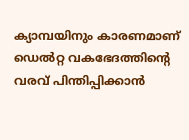ക്യാമ്പയിനും കാരണമാണ് ഡെല്‍റ്റ വകഭേദത്തിന്റെ വരവ് പിന്തിപ്പിക്കാന്‍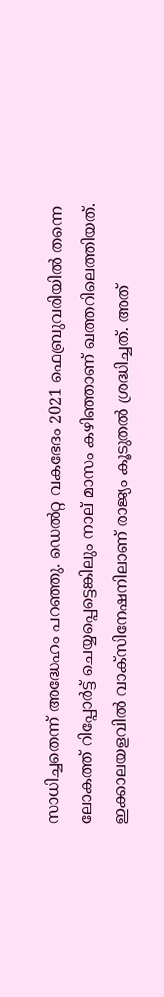സാധിച്ചതെന്ന് അദ്ധേഹം പറഞ്ഞു. ഡെല്‍റ്റ വകഭേദം 2021 ഫെബ്രുവരിയില്‍ തന്നെ ലോകത്ത് റിപ്പോര്‍ട്ട് ചെയ്യപ്പെട്ടെങ്കിലും നാല് മാസം കഴിഞ്ഞാണ് ഖത്തറിലെത്തിയത്. ഇക്കാലയളവില്‍ വാക്‌സിനേഷനിലാണ് രാജ്യം കൂടുതല്‍ ശ്രദ്ധിച്ചത്. അത്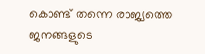കൊണ്ട് തന്നെ രാജ്യത്തെ ജനങ്ങളുടെ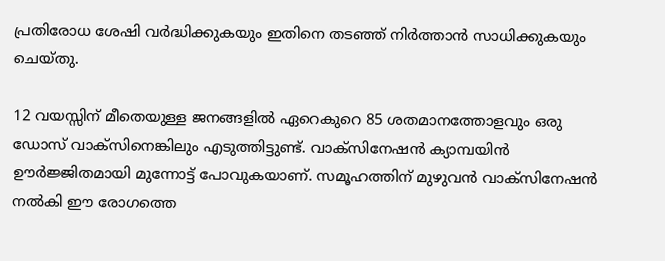പ്രതിരോധ ശേഷി വര്‍ദ്ധിക്കുകയും ഇതിനെ തടഞ്ഞ് നിര്‍ത്താന്‍ സാധിക്കുകയും ചെയ്തു.

12 വയസ്സിന് മീതെയുള്ള ജനങ്ങളില്‍ ഏറെകുറെ 85 ശതമാനത്തോളവും ഒരു ഡോസ് വാക്‌സിനെങ്കിലും എടുത്തിട്ടുണ്ട്. വാക്‌സിനേഷന്‍ ക്യാമ്പയിന്‍ ഊര്‍ജ്ജിതമായി മുന്നോട്ട് പോവുകയാണ്. സമൂഹത്തിന് മുഴുവന്‍ വാക്‌സിനേഷന്‍ നല്‍കി ഈ രോഗത്തെ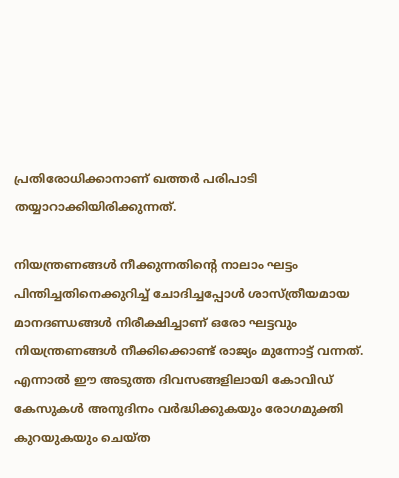പ്രതിരോധിക്കാനാണ് ഖത്തര്‍ പരിപാടി തയ്യാറാക്കിയിരിക്കുന്നത്.

നിയന്ത്രണങ്ങള്‍ നീക്കുന്നതിന്റെ നാലാം ഘട്ടം പിന്തിച്ചതിനെക്കുറിച്ച് ചോദിച്ചപ്പോള്‍ ശാസ്ത്രീയമായ മാനദണ്ഡങ്ങള്‍ നിരീക്ഷിച്ചാണ് ഒരോ ഘട്ടവും നിയന്ത്രണങ്ങള്‍ നീക്കിക്കൊണ്ട് രാജ്യം മുന്നോട്ട് വന്നത്. എന്നാല്‍ ഈ അടുത്ത ദിവസങ്ങളിലായി കോവിഡ് കേസുകള്‍ അനുദിനം വര്‍ദ്ധിക്കുകയും രോഗമുക്തി കുറയുകയും ചെയ്ത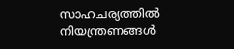സാഹചര്യത്തില്‍ നിയന്ത്രണങ്ങള്‍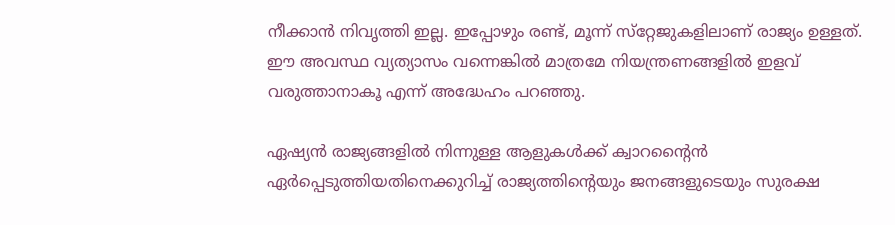നീക്കാന്‍ നിവൃത്തി ഇല്ല. ഇപ്പോഴും രണ്ട്, മൂന്ന് സ്‌റ്റേജുകളിലാണ് രാജ്യം ഉള്ളത്. ഈ അവസ്ഥ വ്യത്യാസം വന്നെങ്കില്‍ മാത്രമേ നിയന്ത്രണങ്ങളില്‍ ഇളവ് വരുത്താനാകൂ എന്ന് അദ്ധേഹം പറഞ്ഞു.

ഏഷ്യന്‍ രാജ്യങ്ങളില്‍ നിന്നുള്ള ആളുകള്‍ക്ക് ക്വാറന്റൈന്‍ ഏര്‍പ്പെടുത്തിയതിനെക്കുറിച്ച് രാജ്യത്തിന്റെയും ജനങ്ങളുടെയും സുരക്ഷ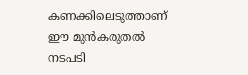കണക്കിലെടുത്താണ് ഈ മുന്‍കരുതല്‍ നടപടി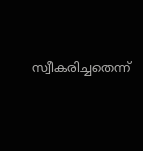സ്വീകരിച്ചതെന്ന്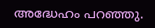അദ്ധേഹം പറഞ്ഞു.